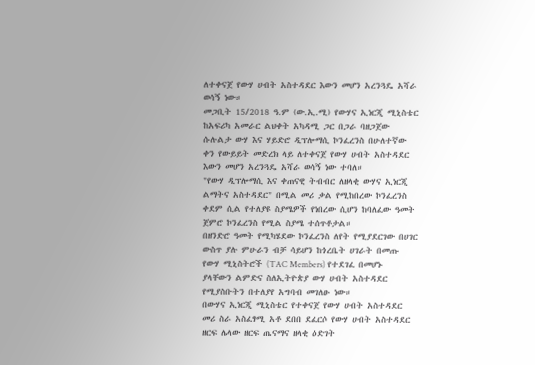ለተቀናጀ የውሃ ሀብት አስተዳደር እውን መሆን አረንጓዴ አሻራ ወሳኝ ነው።
መጋቢት 15/2018 ዓ.ም (ው.ኢ.ሚ) የውሃና ኢነርጂ ሚኒስቴር ከአፍሪካ አመራር ልህቀት አካዳሚ ጋር በጋራ ባዘጋጀው ሱሉልታ ውሃ እና ሃይድሮ ዲፕሎማሲ ኮንፈረንስ በሁለተኛው ቀን የውይይት መድረክ ላይ ለተቀናጀ የውሃ ሀብት አስተዳደር እውን መሆን አረንጓዴ አሻራ ወሳኝ ነው ተባለ።
"የውሃ ዲፕሎማሲ እና ቀጠናዊ ትብብር ለዘላቂ ውሃና ኢነርጂ ልማትና አስተዳደር" በሚል መሪ ቃል የሚከበረው ኮንፈረንስ ቀደም ሲል የተለያዩ ስያሜዎች የነበረው ሲሆን ከባለፈው ዓመት ጀምሮ ኮንፈረንስ የሚል ስያሜ ተሰጥቶታል።
በዘንድሮ ዓመት የሚካሄደው ኮንፈረንስ ለየት የሚያደርገው በሀገር ውስጥ ያሉ ምሁራን ብቻ ሳይሆን ከጎረቤት ሀገራት በመጡ የውሃ ሚኒስትሮች (TAC Members) የተደገፈ በመሆኑ ያላቸውን ልምድና ስለኢትዮጵያ ውሃ ሀብት አስተዳደር የሚያስቡትን በተለያየ አግባብ መገለፁ ነው።
በውሃና ኢነርጂ ሚኒስቴር የተቀናጀ የውሃ ሀብት አስተዳደር መሪ ስራ አስፈፃሚ አቶ ደበበ ደፈርሶ የውሃ ሀብት አስተዳደር ዘርፍ ሌላው ዘርፍ ጤናማና ዘላቂ ዕድገት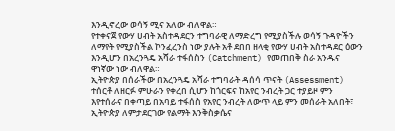እንዲኖረው ወሳኝ ሚና አለው ብለዋል።
የተቀናጀ የውሃ ሀብት አስተዳደርን ተግባራዊ ለማድረግ የሚያስችሉ ወሳኝ ጉዳዮችን ለማየት የሚያስችል ኮንፈረንስ ነው ያሉት አቶ ደበበ ዘላቂ የውሃ ሀብት አስተዳደር ዕውን እንዲሆን በአረንጓዴ አሻራ ተፋሰስን (Catchment) የመጠበቅ ስራ አንዱና ዋነኛው ነው ብለዋል።
ኢትዮጵያ በሰራችው በአረንጓዴ አሻራ ተግባራት ዳሰሳ ጥናት (Assessment) ተሰርቶ ለዘርፉ ምሁራን የቀረበ ሲሆን ከጎርፍና ከአየር ንብረት ጋር ተያይዞ ምን እየተሰራና በቀጣይ በአባይ ተፋሰስ የአየር ንብረት ለውጥ ላይ ምን መሰራት አለበት፣ ኢትዮጵያ ለምታደርገው የልማት እንቅስቃሴና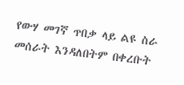የውሃ መገኛ ጥበቃ ላይ ልዩ ስራ መሰራት እንዳለበትም በቀረቡት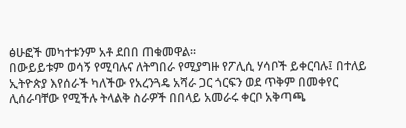ፅሁፎች መካተቱንም አቶ ደበበ ጠቁመዋል።
በውይይቱም ወሳኝ የሚባሉና ለትግበራ የሚያግዙ የፖሊሲ ሃሳቦች ይቀርባሉ፤ በተለይ ኢትዮጵያ እየሰራች ካለችው የአረንጓዴ አሻራ ጋር ጎርፍን ወደ ጥቅም በመቀየር ሊሰራባቸው የሚችሉ ትላልቅ ስራዎች በበላይ አመራሩ ቀርቦ አቅጣጫ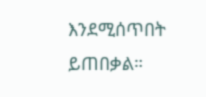እንደሚሰጥበት ይጠበቃል።